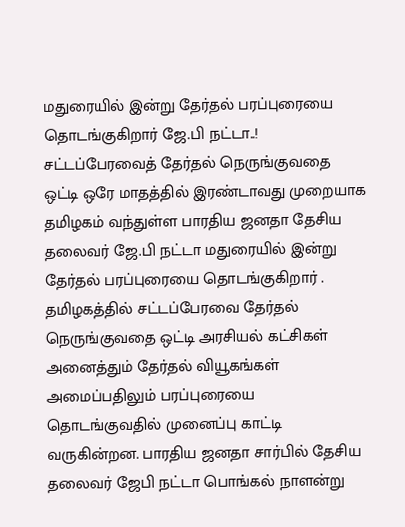மதுரையில் இன்று தேர்தல் பரப்புரையை தொடங்குகிறார் ஜே.பி நட்டா..!
சட்டப்பேரவைத் தேர்தல் நெருங்குவதை ஒட்டி ஒரே மாதத்தில் இரண்டாவது முறையாக தமிழகம் வந்துள்ள பாரதிய ஜனதா தேசிய தலைவர் ஜே.பி நட்டா மதுரையில் இன்று தேர்தல் பரப்புரையை தொடங்குகிறார் .
தமிழகத்தில் சட்டப்பேரவை தேர்தல் நெருங்குவதை ஒட்டி அரசியல் கட்சிகள் அனைத்தும் தேர்தல் வியூகங்கள் அமைப்பதிலும் பரப்புரையை தொடங்குவதில் முனைப்பு காட்டி வருகின்றன. பாரதிய ஜனதா சார்பில் தேசிய தலைவர் ஜேபி நட்டா பொங்கல் நாளன்று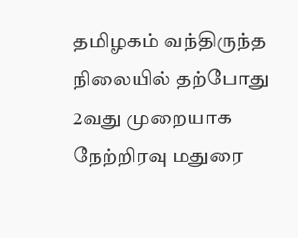தமிழகம் வந்திருந்த நிலையில் தற்போது 2வது முறையாக நேற்றிரவு மதுரை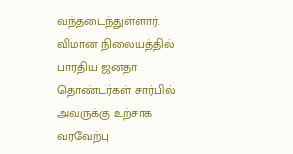வந்தடைந்துள்ளார்.
விமான நிலையத்தில் பாரதிய ஜனதா தொண்டர்கள் சார்பில் அவருக்கு உற்சாக வரவேற்பு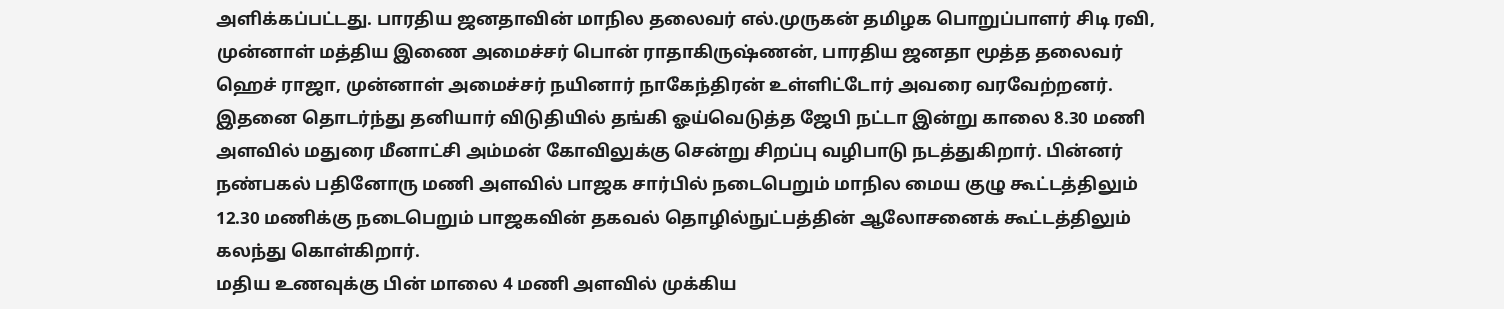அளிக்கப்பட்டது. பாரதிய ஜனதாவின் மாநில தலைவர் எல்.முருகன் தமிழக பொறுப்பாளர் சிடி ரவி, முன்னாள் மத்திய இணை அமைச்சர் பொன் ராதாகிருஷ்ணன், பாரதிய ஜனதா மூத்த தலைவர் ஹெச் ராஜா, முன்னாள் அமைச்சர் நயினார் நாகேந்திரன் உள்ளிட்டோர் அவரை வரவேற்றனர்.
இதனை தொடர்ந்து தனியார் விடுதியில் தங்கி ஓய்வெடுத்த ஜேபி நட்டா இன்று காலை 8.30 மணி அளவில் மதுரை மீனாட்சி அம்மன் கோவிலுக்கு சென்று சிறப்பு வழிபாடு நடத்துகிறார். பின்னர் நண்பகல் பதினோரு மணி அளவில் பாஜக சார்பில் நடைபெறும் மாநில மைய குழு கூட்டத்திலும் 12.30 மணிக்கு நடைபெறும் பாஜகவின் தகவல் தொழில்நுட்பத்தின் ஆலோசனைக் கூட்டத்திலும் கலந்து கொள்கிறார்.
மதிய உணவுக்கு பின் மாலை 4 மணி அளவில் முக்கிய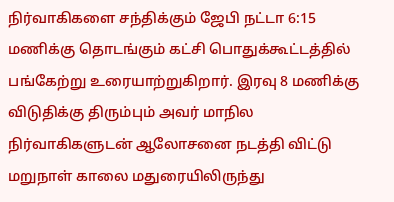நிர்வாகிகளை சந்திக்கும் ஜேபி நட்டா 6:15 மணிக்கு தொடங்கும் கட்சி பொதுக்கூட்டத்தில் பங்கேற்று உரையாற்றுகிறார். இரவு 8 மணிக்கு விடுதிக்கு திரும்பும் அவர் மாநில நிர்வாகிகளுடன் ஆலோசனை நடத்தி விட்டு மறுநாள் காலை மதுரையிலிருந்து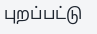புறப்பட்டு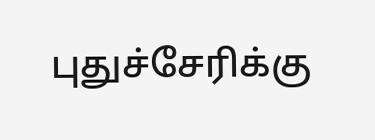புதுச்சேரிக்கு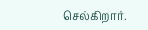செல்கிறார்.